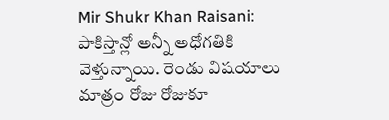Mir Shukr Khan Raisani: పాకిస్తాన్లో అన్నీ అధోగతికి వెళ్తున్నాయి. రెండు విషయాలు మాత్రం రోజు రోజుకూ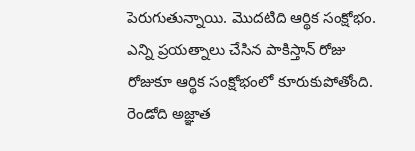పెరుగుతున్నాయి. మొదటిది ఆర్థిక సంక్షోభం. ఎన్ని ప్రయత్నాలు చేసిన పాకిస్తాన్ రోజు రోజుకూ ఆర్థిక సంక్షోభంలో కూరుకుపోతోంది. రెండోది అజ్ఞాత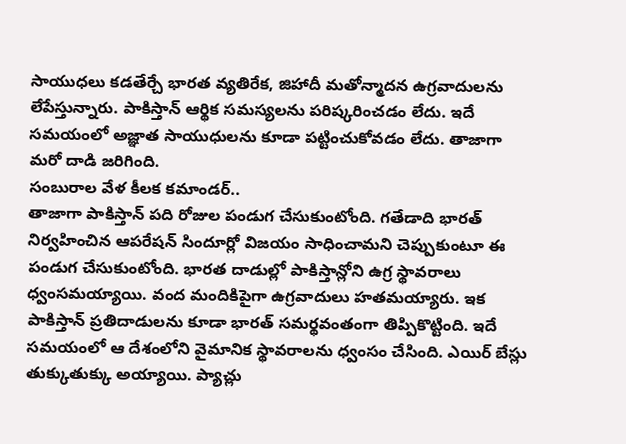సాయుధలు కడతేర్చే భారత వ్యతిరేక, జిహాదీ మతోన్మాదన ఉగ్రవాదులను లేపేస్తున్నారు. పాకిస్తాన్ ఆర్థిక సమస్యలను పరిష్కరించడం లేదు. ఇదే సమయంలో అజ్ఞాత సాయుధులను కూడా పట్టించుకోవడం లేదు. తాజాగా మరో దాడి జరిగింది.
సంబురాల వేళ కీలక కమాండర్..
తాజాగా పాకిస్తాన్ పది రోజుల పండుగ చేసుకుంటోంది. గతేడాది భారత్ నిర్వహించిన ఆపరేషన్ సిందూర్లో విజయం సాధించామని చెప్పుకుంటూ ఈ పండుగ చేసుకుంటోంది. భారత దాడుల్లో పాకిస్తాన్లోని ఉగ్ర స్థావరాలు ధ్వంసమయ్యాయి. వంద మందికిపైగా ఉగ్రవాదులు హతమయ్యారు. ఇక పాకిస్తాన్ ప్రతిదాడులను కూడా భారత్ సమర్థవంతంగా తిప్పికొట్టింది. ఇదే సమయంలో ఆ దేశంలోని వైమానిక స్థావరాలను ధ్వంసం చేసింది. ఎయిర్ బేస్లు తుక్కుతుక్కు అయ్యాయి. ప్యాచ్లు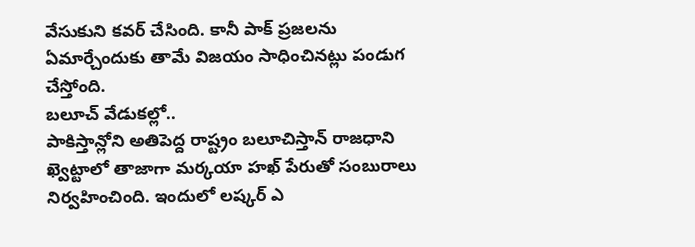వేసుకుని కవర్ చేసింది. కానీ పాక్ ప్రజలను ఏమార్చేందుకు తామే విజయం సాధించినట్లు పండుగ చేస్తోంది.
బలూచ్ వేడుకల్లో..
పాకిస్తాన్లోని అతిపెద్ద రాష్ట్రం బలూచిస్తాన్ రాజధాని ఖ్వెట్టాలో తాజాగా మర్కయా హఖ్ పేరుతో సంబురాలు నిర్వహించింది. ఇందులో లష్కర్ ఎ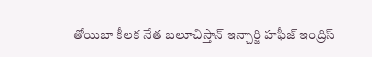తోయిబా కీలక నేత బలూచిస్తాన్ ఇన్చార్జి హఫీజ్ ఇంద్రిస్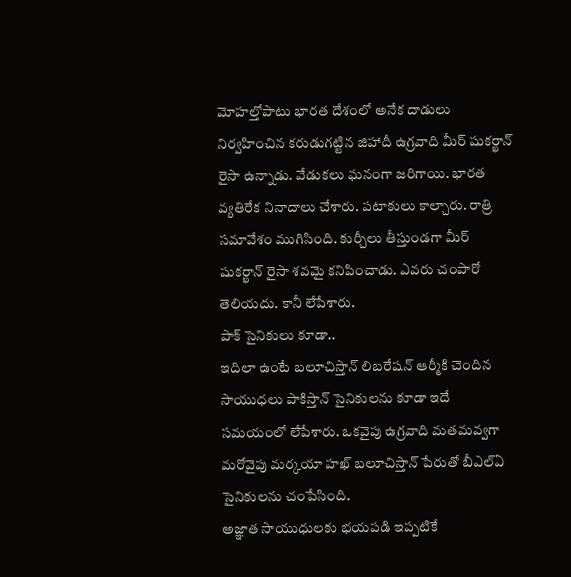మోహల్తోపాటు భారత దేశంలో అనేక దాడులు నిర్వహించిన కరుడుగట్టిన జిహాదీ ఉగ్రవాది మీర్ షుకర్ఖాన్ రైసా ఉన్నాడు. వేడుకలు ఘనంగా జరిగాయి. భారత వ్యతిరేక నినాదాలు చేశారు. పటాకులు కాల్చారు. రాత్రి సమావేశం ముగిసింది. కుర్చీలు తీస్తుండగా మీర్ షుకర్ఖాన్ రైసా శవమై కనిపించాడు. ఎవరు చంపారో తెలియదు. కానీ లేపేశారు.
పాక్ సైనికులు కూడా..
ఇదిలా ఉంటే బలూచిస్తాన్ లిబరేషన్ ఆర్మీకి చెందిన సాయుధలు పాకిస్తాన్ సైనికులను కూడా ఇదే సమయంలో లేపేశారు. ఒకవైపు ఉగ్రవాది మతమవ్వగా మరోవైపు మర్కయా హఖ్ బలూచిస్తాన్ పేరుతో బీఎల్ఏ సైనికులను చంపేసింది.
అజ్ఞాత సాయుధులకు భయపడి ఇప్పటికే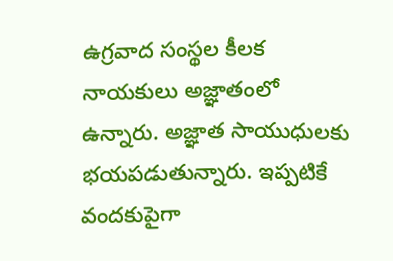ఉగ్రవాద సంస్థల కీలక నాయకులు అజ్ఞాతంలో ఉన్నారు. అజ్ఞాత సాయుధులకు భయపడుతున్నారు. ఇప్పటికే వందకుపైగా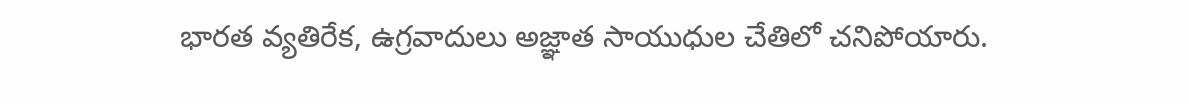భారత వ్యతిరేక, ఉగ్రవాదులు అజ్ఞాత సాయుధుల చేతిలో చనిపోయారు.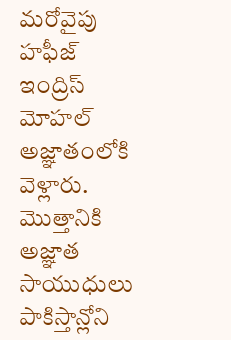మరోవైపు హఫీజ్ ఇంద్రిస్ మోహల్ అజ్ఞాతంలోకి వెళ్లారు. మొత్తానికి అజ్ఞాత సాయుధులు పాకిస్తాన్లోని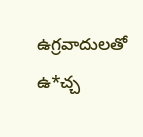ఉగ్రవాదులతో ఉ*చ్చ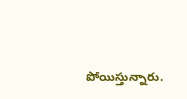పోయిస్తున్నారు.